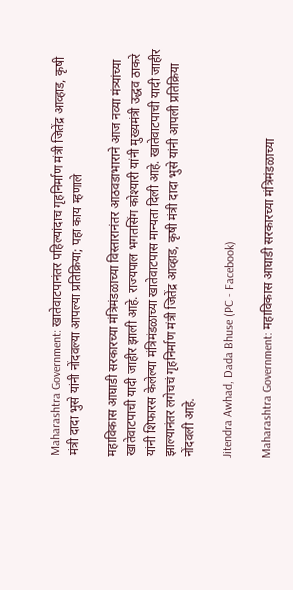Maharashtra Government: खातेवाटपानंतर पहिल्यांदाच गृहनिर्माण मंत्री जितेंद्र आव्हाड, कृषी मंत्री दादा भुसे यांनी नोंदवल्या आपल्या प्रतिक्रिया; पहा काय म्हणाले

महाविकास आघाडी सरकारच्या मंत्रिमंडळाच्या विस्तारानंतर आठवडाभाराने आज नव्या मंत्र्यांच्या खातेवाटपाची यादी जाहीर झाली आहे. राज्यपाल भगतसिंग कोश्यारी यांनी मुख्यमंत्री उद्धव ठाकरे यांनी शिफारस केलेल्या मंत्रिमंडळाच्या खातेवाटपास मान्यता दिली आहे. खातेवाटपाची यादी जाहीर झाल्यानंतर लगेचचं गृहनिर्माण मंत्री जितेंद्र आव्हाड, कृषी मंत्री दादा भुसे यांनी आपली प्रतिक्रिया नोंदवली आहे.

Jitendra Awhad, Dada Bhuse (PC - Facebook)

Maharashtra Government: महाविकास आघाडी सरकारच्या मंत्रिमंडळाच्या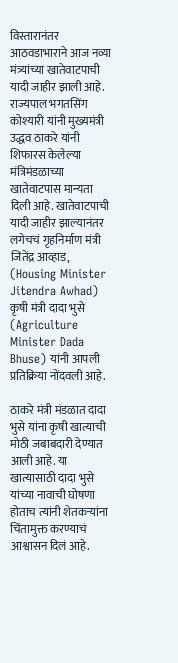विस्तारानंतर आठवडाभाराने आज नव्या मंत्र्यांच्या खातेवाटपाची यादी जाहीर झाली आहे. राज्यपाल भगतसिंग कोश्यारी यांनी मुख्यमंत्री उद्धव ठाकरे यांनी शिफारस केलेल्या मंत्रिमंडळाच्या खातेवाटपास मान्यता दिली आहे. खातेवाटपाची यादी जाहीर झाल्यानंतर लगेचचं गृहनिर्माण मंत्री जितेंद्र आव्हाड, (Housing Minister Jitendra Awhad) कृषी मंत्री दादा भुसे (Agriculture Minister Dada Bhuse) यांनी आपली प्रतिक्रिया नोंदवली आहे.

ठाकरे मंत्री मंडळात दादा भुसे यांना कृषी खात्याची मोठी जबाबदारी देण्यात आली आहे. या खात्यासाठी दादा भुसे यांच्या नावाची घोषणा होताच त्यांनी शेतकऱ्यांना चिंतामुक्त करण्याचं आश्वासन दिलं आहे.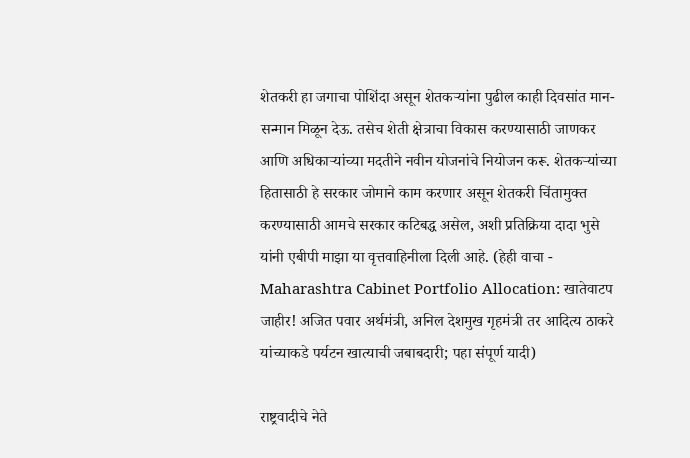शेतकरी हा जगाचा पोशिंदा असून शेतकऱ्यांना पुढील काही दिवसांत मान-सन्मान मिळून देऊ. तसेच शेती क्षेत्राचा विकास करण्यासाठी जाणकर आणि अधिकाऱ्यांच्या मदतीने नवीन योजनांचे नियोजन करू. शेतकऱ्यांच्या हितासाठी हे सरकार जोमाने काम करणार असून शेतकरी चिंतामुक्त करण्यासाठी आमचे सरकार कटिबद्ध असेल, अशी प्रतिक्रिया दादा भुसे यांनी एबीपी माझा या वृत्तवाहिनीला दिली आहे. (हेही वाचा - Maharashtra Cabinet Portfolio Allocation: खातेवाटप जाहीर! अजित पवार अर्थमंत्री, अनिल देशमुख गृहमंत्री तर आदित्य ठाकरे यांच्याकडे पर्यटन खात्याची जबाबदारी; पहा संपूर्ण यादी)

राष्ट्रवादीचे नेते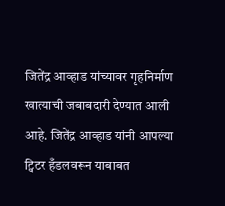जितेंद्र आव्हाड यांच्यावर गृहनिर्माण खात्याची जबाबदारी देण्यात आली आहे. जितेंद्र आव्हाड यांनी आपल्या ट्विटर हँडलवरून याबाबत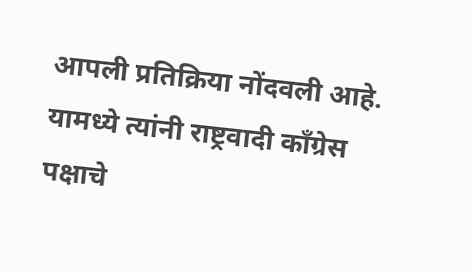आपली प्रतिक्रिया नोंदवली आहे. यामध्ये त्यांनी राष्ट्रवादी काँग्रेस पक्षाचे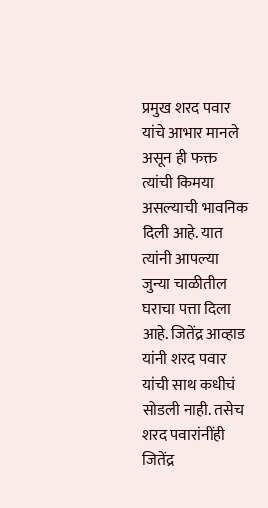प्रमुख शरद पवार यांचे आभार मानले असून ही फक्त त्यांची किमया असल्याची भावनिक दिली आहे. यात त्यांनी आपल्या जुन्या चाळीतील घराचा पत्ता दिला आहे. जितेंद्र आव्हाड यांनी शरद पवार यांची साथ कधीचं सोडली नाही. तसेच शरद पवारांनींही जितेंद्र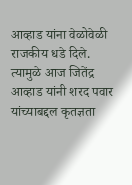आव्हाड यांना वेळोवेळी राजकीय धडे दिले. त्यामुळे आज जितेंद्र आव्हाड यांनी शरद पवार यांच्याबद्दल कृतज्ञता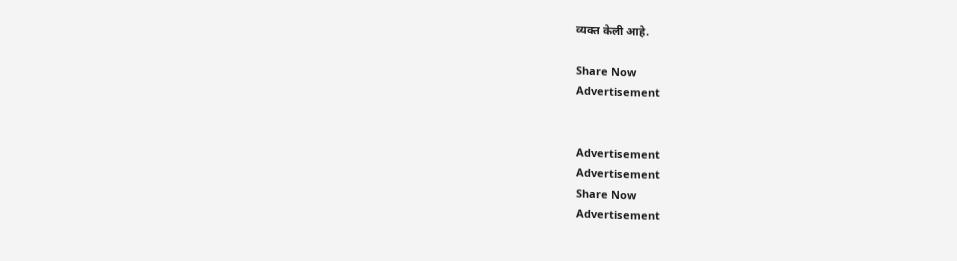व्यक्त केली आहे.

Share Now
Advertisement


Advertisement
Advertisement
Share Now
Advertisement